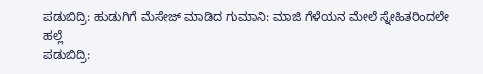ಪಡುಬಿದ್ರಿ: ಹುಡುಗಿಗೆ ಮೆಸೇಜ್ ಮಾಡಿದ ಗುಮಾನಿ: ಮಾಜಿ ಗೆಳೆಯನ ಮೇಲೆ ಸ್ನೇಹಿತರಿಂದಲೇ ಹಲ್ಲೆ
ಪಡುಬಿದ್ರಿ: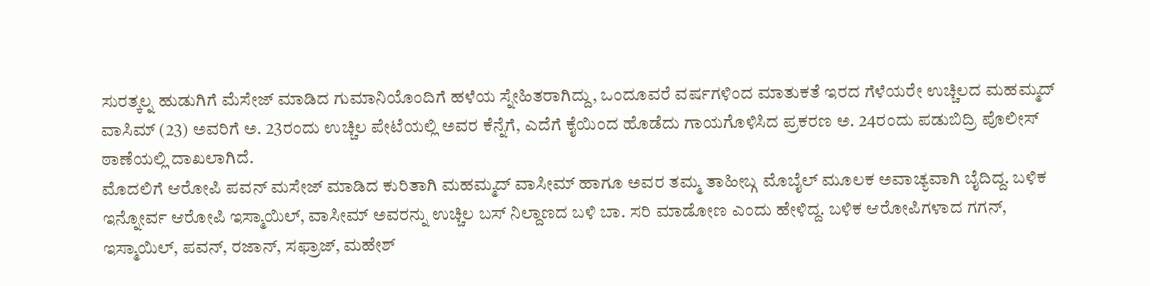ಸುರತ್ಕಲ್ನ ಹುಡುಗಿಗೆ ಮೆಸೇಜ್ ಮಾಡಿದ ಗುಮಾನಿಯೊಂದಿಗೆ ಹಳೆಯ ಸ್ನೇಹಿತರಾಗಿದ್ದು, ಒಂದೂವರೆ ವರ್ಷಗಳಿಂದ ಮಾತುಕತೆ ಇರದ ಗೆಳೆಯರೇ ಉಚ್ಚಿಲದ ಮಹಮ್ಮದ್ ವಾಸಿಮ್ (23) ಅವರಿಗೆ ಅ. 23ರಂದು ಉಚ್ಚಿಲ ಪೇಟೆಯಲ್ಲಿ ಅವರ ಕೆನ್ನೆಗೆ, ಎದೆಗೆ ಕೈಯಿಂದ ಹೊಡೆದು ಗಾಯಗೊಳಿಸಿದ ಪ್ರಕರಣ ಅ. 24ರಂದು ಪಡುಬಿದ್ರಿ ಪೊಲೀಸ್ ಠಾಣೆಯಲ್ಲಿ ದಾಖಲಾಗಿದೆ.
ಮೊದಲಿಗೆ ಆರೋಪಿ ಪವನ್ ಮಸೇಜ್ ಮಾಡಿದ ಕುರಿತಾಗಿ ಮಹಮ್ಮದ್ ವಾಸೀಮ್ ಹಾಗೂ ಅವರ ತಮ್ಮ ತಾಹೀಬ್ಗ ಮೊಬೈಲ್ ಮೂಲಕ ಅವಾಚ್ಯವಾಗಿ ಬೈದಿದ್ದ. ಬಳಿಕ ಇನ್ನೋರ್ವ ಆರೋಪಿ ಇಸ್ಮಾಯಿಲ್, ವಾಸೀಮ್ ಅವರನ್ನು ಉಚ್ಚಿಲ ಬಸ್ ನಿಲ್ದಾಣದ ಬಳಿ ಬಾ. ಸರಿ ಮಾಡೋಣ ಎಂದು ಹೇಳಿದ್ದ. ಬಳಿಕ ಆರೋಪಿಗಳಾದ ಗಗನ್, ಇಸ್ಮಾಯಿಲ್, ಪವನ್, ರಜಾನ್, ಸಫ್ರಾಜ್, ಮಹೇಶ್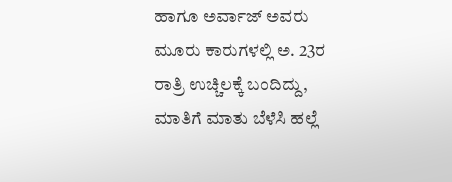ಹಾಗೂ ಅರ್ವಾಜ್ ಅವರು ಮೂರು ಕಾರುಗಳಲ್ಲಿ ಅ. 23ರ ರಾತ್ರಿ ಉಚ್ಚಿಲಕ್ಕೆ ಬಂದಿದ್ದು, ಮಾತಿಗೆ ಮಾತು ಬೆಳೆಸಿ ಹಲ್ಲೆ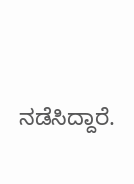ನಡೆಸಿದ್ದಾರೆ.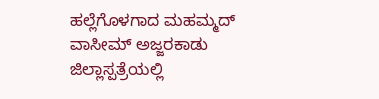ಹಲ್ಲೆಗೊಳಗಾದ ಮಹಮ್ಮದ್ ವಾಸೀಮ್ ಅಜ್ಜರಕಾಡು ಜಿಲ್ಲಾಸ್ಪತ್ರೆಯಲ್ಲಿ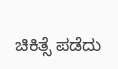ಚಿಕಿತ್ಸೆ ಪಡೆದು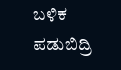ಬಳಿಕ ಪಡುಬಿದ್ರಿ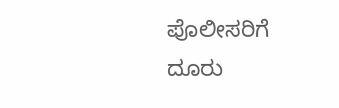ಪೊಲೀಸರಿಗೆ ದೂರು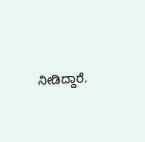ನೀಡಿದ್ದಾರೆ.